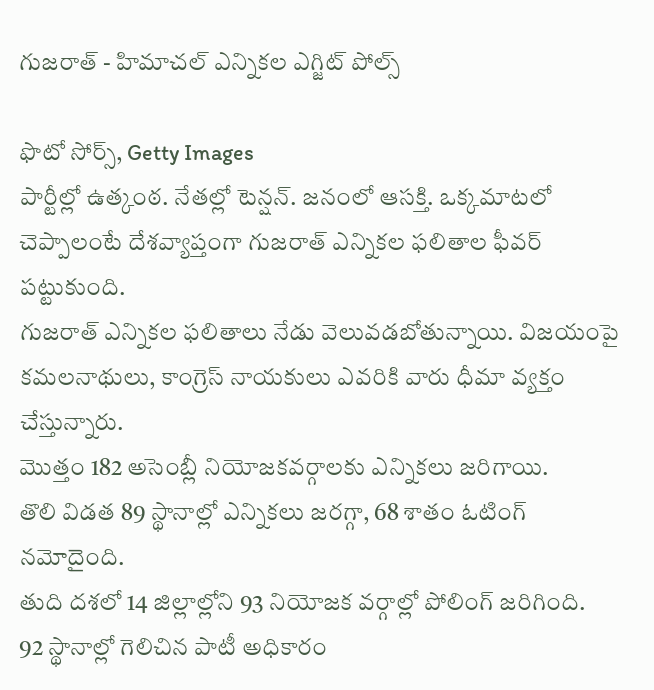గుజరాత్ - హిమాచల్ ఎన్నికల ఎగ్జిట్ పోల్స్

ఫొటో సోర్స్, Getty Images
పార్టీల్లో ఉత్కంఠ. నేతల్లో టెన్షన్. జనంలో ఆసక్తి. ఒక్కమాటలో చెప్పాలంటే దేశవ్యాప్తంగా గుజరాత్ ఎన్నికల ఫలితాల ఫీవర్ పట్టుకుంది.
గుజరాత్ ఎన్నికల ఫలితాలు నేడు వెలువడబోతున్నాయి. విజయంపై కమలనాథులు, కాంగ్రెస్ నాయకులు ఎవరికి వారు ధీమా వ్యక్తం చేస్తున్నారు.
మొత్తం 182 అసెంబ్లీ నియోజకవర్గాలకు ఎన్నికలు జరిగాయి.
తొలి విడత 89 స్థానాల్లో ఎన్నికలు జరగ్గా, 68 శాతం ఓటింగ్ నమోదైంది.
తుది దశలో 14 జిల్లాల్లోని 93 నియోజక వర్గాల్లో పోలింగ్ జరిగింది.
92 స్థానాల్లో గెలిచిన పాటీ అధికారం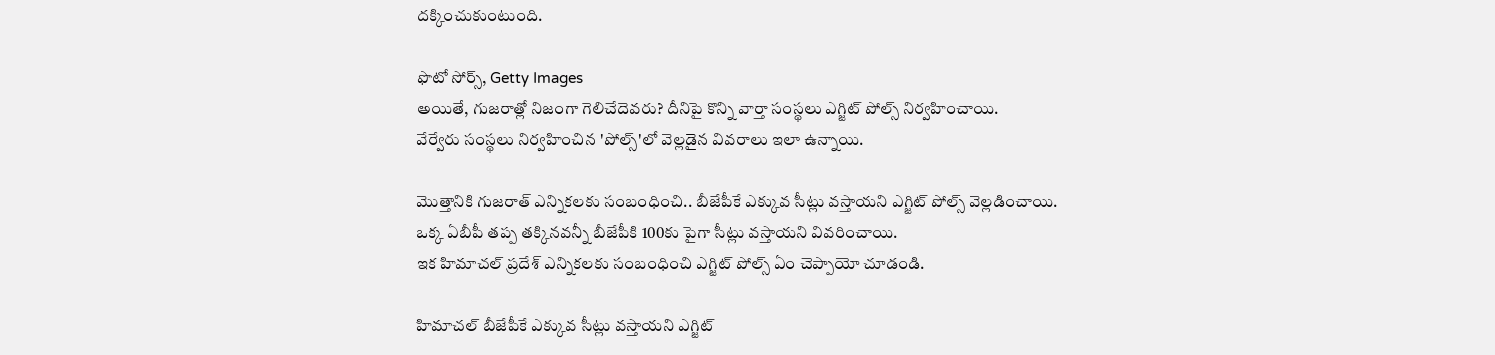దక్కించుకుంటుంది.

ఫొటో సోర్స్, Getty Images
అయితే, గుజరాత్లో నిజంగా గెలిచేదెవరు? దీనిపై కొన్ని వార్తా సంస్థలు ఎగ్జిట్ పోల్స్ నిర్వహించాయి.
వేర్వేరు సంస్థలు నిర్వహించిన 'పోల్స్'లో వెల్లడైన వివరాలు ఇలా ఉన్నాయి.

మొత్తానికి గుజరాత్ ఎన్నికలకు సంబంధించి.. బీజేపీకే ఎక్కువ సీట్లు వస్తాయని ఎగ్జిట్ పోల్స్ వెల్లడించాయి.
ఒక్క ఏబీపీ తప్ప తక్కినవన్నీ బీజేపీకి 100కు పైగా సీట్లు వస్తాయని వివరించాయి.
ఇక హిమాచల్ ప్రదేశ్ ఎన్నికలకు సంబంధించి ఎగ్జిట్ పోల్స్ ఏం చెప్పాయో చూడండి.

హిమాచల్ బీజేపీకే ఎక్కువ సీట్లు వస్తాయని ఎగ్జిట్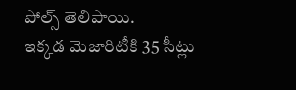పోల్స్ తెలిపాయి.
ఇక్కడ మెజారిటీకి 35 సీట్లు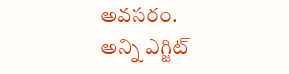అవసరం.
అన్ని ఎగ్జిట్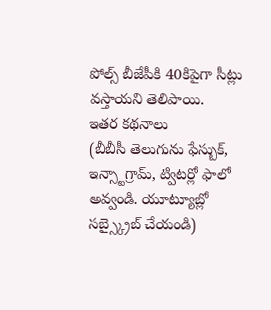పోల్స్ బీజేపీకి 40కిపైగా సీట్లు వస్తాయని తెలిపాయి.
ఇతర కథనాలు
(బీబీసీ తెలుగును ఫేస్బుక్, ఇన్స్టాగ్రామ్, ట్విటర్లో ఫాలో అవ్వండి. యూట్యూబ్లో సబ్స్క్రైబ్ చేయండి)